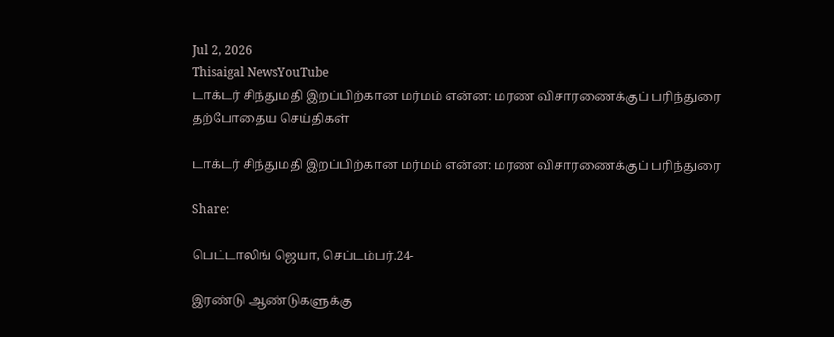Jul 2, 2026
Thisaigal NewsYouTube
டாக்டர் சிந்துமதி இறப்பிற்கான மர்மம் என்ன: மரண விசாரணைக்குப் பரிந்துரை
தற்போதைய செய்திகள்

டாக்டர் சிந்துமதி இறப்பிற்கான மர்மம் என்ன: மரண விசாரணைக்குப் பரிந்துரை

Share:

பெட்டாலிங் ஜெயா, செப்டம்பர்.24-

இரண்டு ஆண்டுகளுக்கு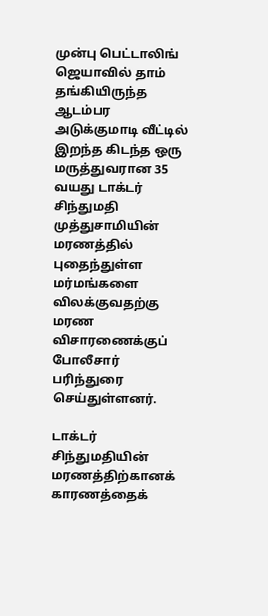முன்பு பெட்டாலிங் ஜெயாவில் தாம் தங்கியிருந்த ஆடம்பர அடுக்குமாடி வீட்டில் இறந்த கிடந்த ஒரு மருத்துவரான 35 வயது டாக்டர் சிந்துமதி முத்துசாமியின் மரணத்தில் புதைந்துள்ள மர்மங்களை விலக்குவதற்கு மரண விசாரணைக்குப் போலீசார் பரிந்துரை செய்துள்ளனர்.

டாக்டர் சிந்துமதியின் மரணத்திற்கானக் காரணத்தைக்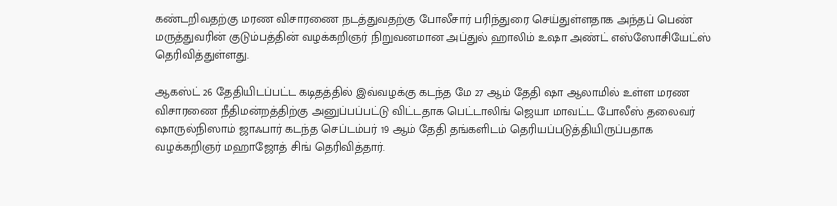கண்டறிவதற்கு மரண விசாரணை நடத்துவதற்கு போலீசார் பரிந்துரை செய்துள்ளதாக அந்தப் பெண் மருத்துவரின் குடும்பத்தின் வழக்கறிஞர் நிறுவனமான அப்துல் ஹாலிம் உஷா அண்ட் எஸ்ஸோசியேட்ஸ் தெரிவித்துள்ளது.

ஆகஸ்ட் 26 தேதியிடப்பட்ட கடிதத்தில் இவ்வழக்கு கடந்த மே 27 ஆம் தேதி ஷா ஆலாமில் உள்ள மரண விசாரணை நீதிமன்றத்திற்கு அனுப்பப்பட்டு விட்டதாக பெட்டாலிங் ஜெயா மாவட்ட போலீஸ் தலைவர் ஷாருல்நிஸாம் ஜாஃபார் கடந்த செப்டம்பர் 19 ஆம் தேதி தங்களிடம் தெரியப்படுத்தியிருப்பதாக வழக்கறிஞர் மஹாஜோத் சிங் தெரிவித்தார்.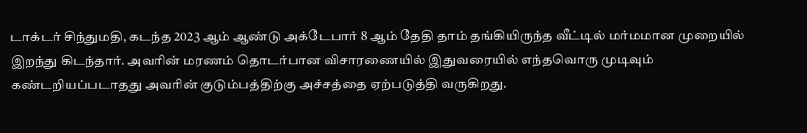டாக்டர் சிந்துமதி, கடந்த 2023 ஆம் ஆண்டு அக்டேபார் 8 ஆம் தேதி தாம் தங்கியிருந்த வீட்டில் மர்மமான முறையில் இறந்து கிடந்தார். அவரின் மரணம் தொடர்பான விசாரணையில் இதுவரையில் எந்தவொரு முடிவும் கண்டறியப்படாதது அவரின் குடும்பத்திற்கு அச்சத்தை ஏற்படுத்தி வருகிறது.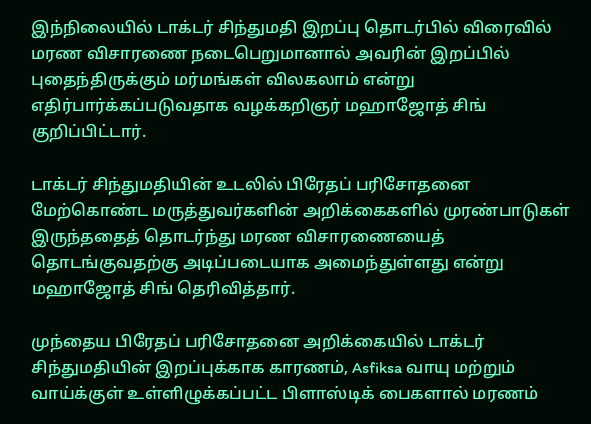இந்நிலையில் டாக்டர் சிந்துமதி இறப்பு தொடர்பில் விரைவில் மரண விசாரணை நடைபெறுமானால் அவரின் இறப்பில் புதைந்திருக்கும் மர்மங்கள் விலகலாம் என்று எதிர்பார்க்கப்படுவதாக வழக்கறிஞர் மஹாஜோத் சிங் குறிப்பிட்டார்.

டாக்டர் சிந்துமதியின் உடலில் பிரேதப் பரிசோதனை மேற்கொண்ட மருத்துவர்களின் அறிக்கைகளில் முரண்பாடுகள் இருந்ததைத் தொடர்ந்து மரண விசாரணையைத் தொடங்குவதற்கு அடிப்படையாக அமைந்துள்ளது என்று மஹாஜோத் சிங் தெரிவித்தார்.

முந்தைய பிரேதப் பரிசோதனை அறிக்கையில் டாக்டர் சிந்துமதியின் இறப்புக்காக காரணம், Asfiksa வாயு மற்றும் வாய்க்குள் உள்ளிழுக்கப்பட்ட பிளாஸ்டிக் பைகளால் மரணம்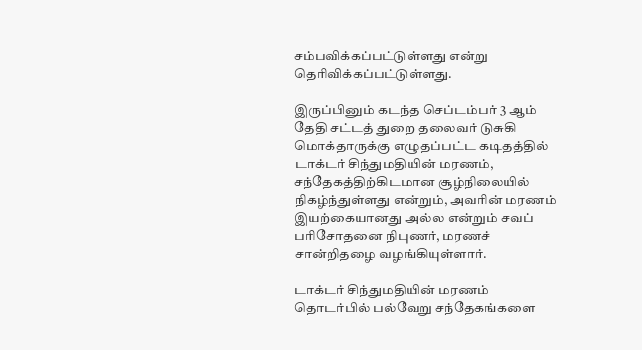சம்பவிக்கப்பட்டுள்ளது என்று தெரிவிக்கப்பட்டுள்ளது.

இருப்பினும் கடந்த செப்டம்பர் 3 ஆம் தேதி சட்டத் துறை தலைவர் டுசுகி மொக்தாருக்கு எழுதப்பட்ட கடிதத்தில் டாக்டர் சிந்துமதியின் மரணம், சந்தேகத்திற்கிடமான சூழ்நிலையில் நிகழ்ந்துள்ளது என்றும், அவரின் மரணம் இயற்கையானது அல்ல என்றும் சவப் பரிசோதனை நிபுணர், மரணச் சான்றிதழை வழங்கியுள்ளார்.

டாக்டர் சிந்துமதியின் மரணம் தொடர்பில் பல்வேறு சந்தேகங்களை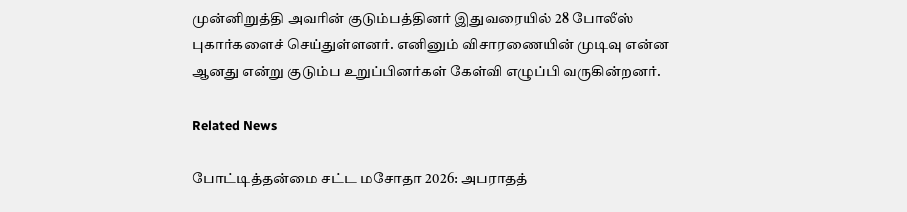முன்னிறுத்தி அவரின் குடும்பத்தினர் இதுவரையில் 28 போலீஸ் புகார்களைச் செய்துள்ளனர். எனினும் விசாரணையின் முடிவு என்ன ஆனது என்று குடும்ப உறுப்பினர்கள் கேள்வி எழுப்பி வருகின்றனர்.

Related News

போட்டித்தன்மை சட்ட மசோதா 2026: அபராதத்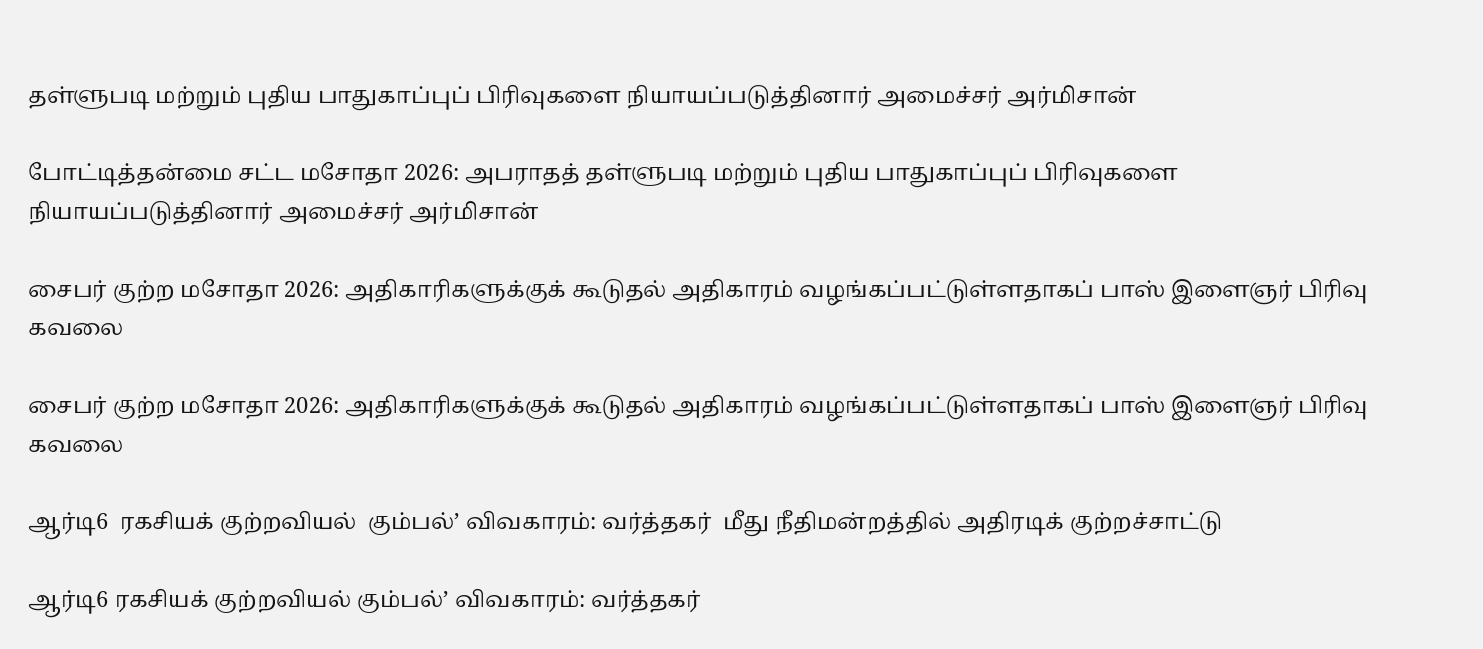தள்ளுபடி மற்றும் புதிய பாதுகாப்புப் பிரிவுகளை நியாயப்படுத்தினார் அமைச்சர் அர்மிசான்

போட்டித்தன்மை சட்ட மசோதா 2026: அபராதத் தள்ளுபடி மற்றும் புதிய பாதுகாப்புப் பிரிவுகளை நியாயப்படுத்தினார் அமைச்சர் அர்மிசான்

சைபர் குற்ற மசோதா 2026: அதிகாரிகளுக்குக் கூடுதல் அதிகாரம் வழங்கப்பட்டுள்ளதாகப் பாஸ் இளைஞர் பிரிவு கவலை

சைபர் குற்ற மசோதா 2026: அதிகாரிகளுக்குக் கூடுதல் அதிகாரம் வழங்கப்பட்டுள்ளதாகப் பாஸ் இளைஞர் பிரிவு கவலை

ஆர்டி6  ரகசியக் குற்றவியல்  கும்பல்’ விவகாரம்: வர்த்தகர்  மீது நீதிமன்றத்தில் அதிரடிக் குற்றச்சாட்டு

ஆர்டி6 ரகசியக் குற்றவியல் கும்பல்’ விவகாரம்: வர்த்தகர்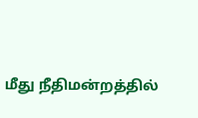மீது நீதிமன்றத்தில்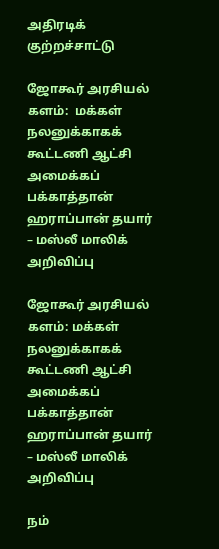அதிரடிக் குற்றச்சாட்டு

ஜோகூர் அரசியல் களம்:  மக்கள் நலனுக்காகக் கூட்டணி ஆட்சி அமைக்கப் பக்காத்தான் ஹராப்பான் தயார் – மஸ்லீ மாலிக்  அறிவிப்பு

ஜோகூர் அரசியல் களம்: மக்கள் நலனுக்காகக் கூட்டணி ஆட்சி அமைக்கப் பக்காத்தான் ஹராப்பான் தயார் – மஸ்லீ மாலிக் அறிவிப்பு

நம்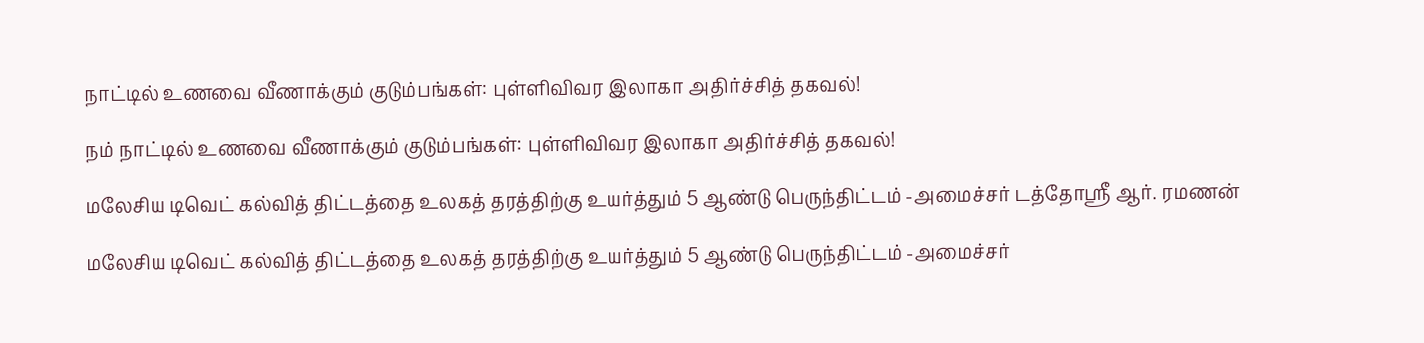நாட்டில் உணவை வீணாக்கும் குடும்பங்கள்: புள்ளிவிவர இலாகா அதிர்ச்சித் தகவல்!

நம் நாட்டில் உணவை வீணாக்கும் குடும்பங்கள்: புள்ளிவிவர இலாகா அதிர்ச்சித் தகவல்!

மலேசிய டிவெட் கல்வித் திட்டத்தை உலகத் தரத்திற்கு உயர்த்தும் 5 ஆண்டு பெருந்திட்டம் -அமைச்சர் டத்தோஸ்ரீ ஆர். ரமணன்

மலேசிய டிவெட் கல்வித் திட்டத்தை உலகத் தரத்திற்கு உயர்த்தும் 5 ஆண்டு பெருந்திட்டம் -அமைச்சர்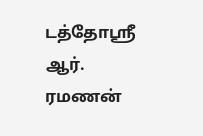டத்தோஸ்ரீ ஆர். ரமணன்